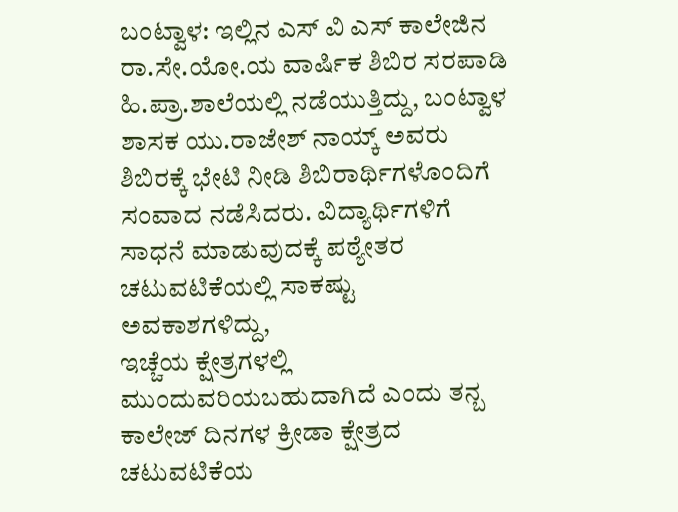ಬಂಟ್ವಾಳ: ಇಲ್ಲಿನ ಎಸ್ ವಿ ಎಸ್ ಕಾಲೇಜಿನ ರಾ.ಸೇ.ಯೋ.ಯ ವಾರ್ಷಿಕ ಶಿಬಿರ ಸರಪಾಡಿ ಹಿ.ಪ್ರಾ.ಶಾಲೆಯಲ್ಲಿ ನಡೆಯುತ್ತಿದ್ದು, ಬಂಟ್ವಾಳ ಶಾಸಕ ಯು.ರಾಜೇಶ್ ನಾಯ್ಕ್ ಅವರು ಶಿಬಿರಕ್ಕೆ ಭೇಟಿ ನೀಡಿ ಶಿಬಿರಾರ್ಥಿಗಳೊಂದಿಗೆ ಸಂವಾದ ನಡೆಸಿದರು. ವಿದ್ಯಾರ್ಥಿಗಳಿಗೆ ಸಾಧನೆ ಮಾಡುವುದಕ್ಕೆ ಪಠ್ಯೇತರ ಚಟುವಟಿಕೆಯಲ್ಲಿ ಸಾಕಷ್ಟು ಅವಕಾಶಗಳಿದ್ದು,
ಇಚ್ಚೆಯ ಕ್ಷೇತ್ರಗಳಲ್ಲಿ ಮುಂದುವರಿಯಬಹುದಾಗಿದೆ ಎಂದು ತನ್ಬ ಕಾಲೇಜ್ ದಿನಗಳ ಕ್ರೀಡಾ ಕ್ಷೇತ್ರದ ಚಟುವಟಿಕೆಯ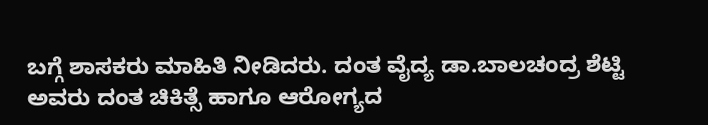ಬಗ್ಗೆ ಶಾಸಕರು ಮಾಹಿತಿ ನೀಡಿದರು. ದಂತ ವೈದ್ಯ ಡಾ.ಬಾಲಚಂದ್ರ ಶೆಟ್ಟಿ ಅವರು ದಂತ ಚಿಕಿತ್ಸೆ ಹಾಗೂ ಆರೋಗ್ಯದ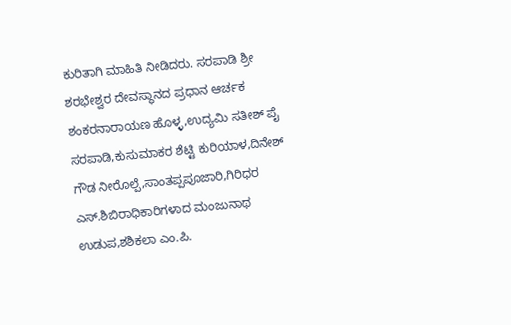ಕುರಿತಾಗಿ ಮಾಹಿತಿ ನೀಡಿದರು. ಸರಪಾಡಿ ಶ್ರೀ ಶರಭೇಶ್ವರ ದೇವಸ್ಥಾನದ ಪ್ರಧಾನ ಆರ್ಚಕ ಶಂಕರನಾರಾಯಣ ಹೊಳ್ಳ,ಉದ್ಯಮಿ ಸತೀಶ್ ಪೈ ಸರಪಾಡಿ,ಕುಸುಮಾಕರ ಶೆಟ್ಟಿ ಕುರಿಯಾಳ,ದಿನೇಶ್ ಗೌಡ ನೀರೊಲ್ಪೆ,ಸಾಂತಪ್ಪಪೂಜಾರಿ,ಗಿರಿಧರ ಎಸ್.ಶಿಬಿರಾಧಿಕಾರಿಗಳಾದ ಮಂಜುನಾಥ ಉಡುಪ,ಶಶಿಕಲಾ ಎಂ.ಪಿ.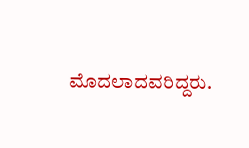ಮೊದಲಾದವರಿದ್ದರು.